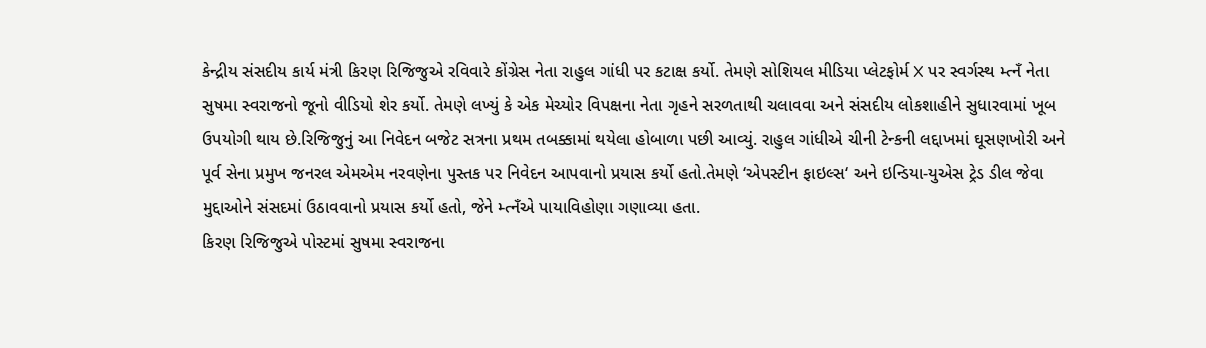કેન્દ્રીય સંસદીય કાર્ય મંત્રી કિરણ રિજિજુએ રવિવારે કોંગ્રેસ નેતા રાહુલ ગાંધી પર કટાક્ષ કર્યો. તેમણે સોશિયલ મીડિયા પ્લેટફોર્મ X પર સ્વર્ગસ્થ મ્ત્નઁ નેતા સુષમા સ્વરાજનો જૂનો વીડિયો શેર કર્યો. તેમણે લખ્યું કે એક મેચ્યોર વિપક્ષના નેતા ગૃહને સરળતાથી ચલાવવા અને સંસદીય લોકશાહીને સુધારવામાં ખૂબ ઉપયોગી થાય છે.રિજિજુનું આ નિવેદન બજેટ સત્રના પ્રથમ તબક્કામાં થયેલા હોબાળા પછી આવ્યું. રાહુલ ગાંધીએ ચીની ટેન્કની લદ્દાખમાં ઘૂસણખોરી અને પૂર્વ સેના પ્રમુખ જનરલ એમએમ નરવણેના પુસ્તક પર નિવેદન આપવાનો પ્રયાસ કર્યો હતો.તેમણે ‘એપસ્ટીન ફાઇલ્સ‘ અને ઇન્ડિયા-યુએસ ટ્રેડ ડીલ જેવા મુદ્દાઓને સંસદમાં ઉઠાવવાનો પ્રયાસ કર્યો હતો, જેને મ્ત્નઁએ પાયાવિહોણા ગણાવ્યા હતા.
કિરણ રિજિજુએ પોસ્ટમાં સુષમા સ્વરાજના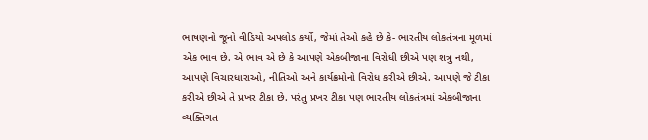ભાષણનો જૂનો વીડિયો અપલોડ કર્યો, જેમાં તેઓ કહે છે કે- ભારતીય લોકતંત્રના મૂળમાં એક ભાવ છે. એ ભાવ એ છે કે આપણે એકબીજાના વિરોધી છીએ પણ શત્રુ નથી, આપણે વિચારધારાઓ, નીતિઓ અને કાર્યક્રમોનો વિરોધ કરીએ છીએ. આપણે જે ટીકા કરીએ છીએ તે પ્રખર ટીકા છે. પરંતુ પ્રખર ટીકા પણ ભારતીય લોકતંત્રમાં એકબીજાના વ્યક્તિગત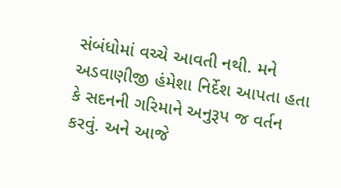સંબંધોમાં વચ્ચે આવતી નથી. મને અડવાણીજી હંમેશા નિર્દેશ આપતા હતા કે સદનની ગરિમાને અનુરૂપ જ વર્તન કરવું. અને આજે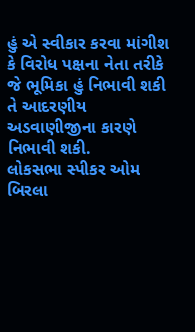હું એ સ્વીકાર કરવા માંગીશ કે વિરોધ પક્ષના નેતા તરીકે જે ભૂમિકા હું નિભાવી શકી તે આદરણીય અડવાણીજીના કારણે નિભાવી શકી.
લોકસભા સ્પીકર ઓમ બિરલા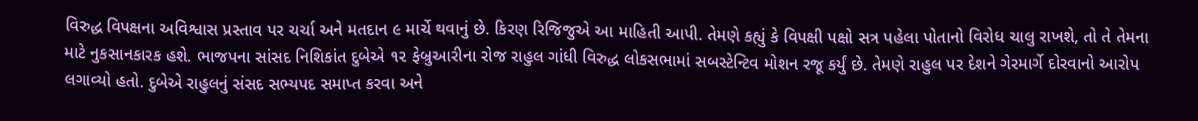વિરુદ્ધ વિપક્ષના અવિશ્વાસ પ્રસ્તાવ પર ચર્ચા અને મતદાન ૯ માર્ચે થવાનું છે. કિરણ રિજિજુએ આ માહિતી આપી. તેમણે કહ્યું કે વિપક્ષી પક્ષો સત્ર પહેલા પોતાનો વિરોધ ચાલુ રાખશે, તો તે તેમના માટે નુકસાનકારક હશે. ભાજપના સાંસદ નિશિકાંત દુબેએ ૧૨ ફેબ્રુઆરીના રોજ રાહુલ ગાંધી વિરુદ્ધ લોકસભામાં સબસ્ટેન્ટિવ મોશન રજૂ કર્યું છે. તેમણે રાહુલ પર દેશને ગેરમાર્ગે દોરવાનો આરોપ લગાવ્યો હતો. દુબેએ રાહુલનું સંસદ સભ્યપદ સમાપ્ત કરવા અને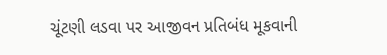ચૂંટણી લડવા પર આજીવન પ્રતિબંધ મૂકવાની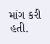માંગ કરી હતી.